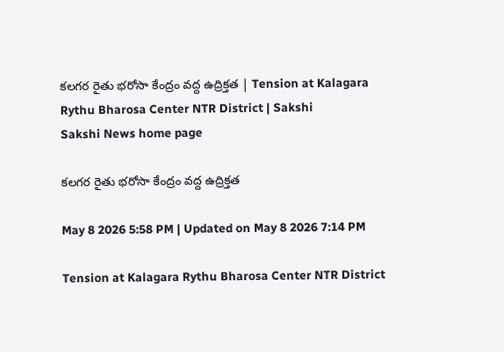కలగర రైతు భరోసా కేంద్రం వద్ద ఉద్రిక్తత | Tension at Kalagara Rythu Bharosa Center NTR District | Sakshi
Sakshi News home page

కలగర రైతు భరోసా కేంద్రం వద్ద ఉద్రిక్తత

May 8 2026 5:58 PM | Updated on May 8 2026 7:14 PM

Tension at Kalagara Rythu Bharosa Center NTR District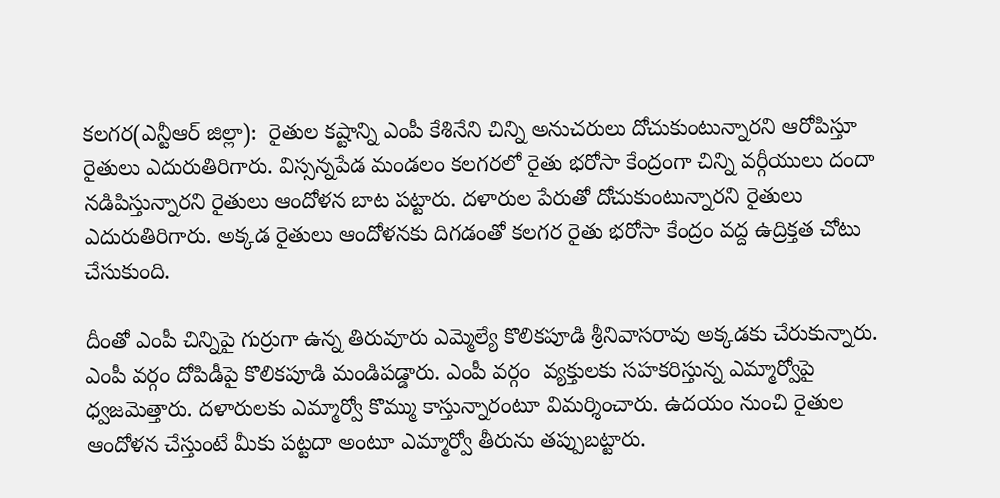కలగర(ఎన్టీఆర్‌ జిల్లా):  రైతుల కష్టాన్ని ఎంపీ కేశినేని చిన్ని అనుచరులు దోచుకుంటున్నారని ఆరోపిస్తూ రైతులు ఎదురుతిరిగారు. విస్సన్నపేడ మండలం కలగరలో రైతు భరోసా కేంద్రంగా చిన్ని వర్గీయులు దందా నడిపిస్తున్నారని రైతులు ఆందోళన బాట పట్టారు. దళారుల పేరుతో దోచుకుంటున్నారని రైతులు ఎదురుతిరిగారు. అక్కడ రైతులు ఆందోళనకు దిగడంతో కలగర రైతు భరోసా కేంద్రం వద్ద ఉద్రిక్తత చోటు చేసుకుంది.

దీంతో ఎంపీ చిన్నిపై గుర్రుగా ఉన్న తిరువూరు ఎమ్మెల్యే కొలికపూడి శ్రీనివాసరావు అక్కడకు చేరుకున్నారు. ఎంపీ వర్గం దోపిడీపై కొలికపూడి మండిపడ్డారు. ఎంపీ వర్గం  వ్యక్తులకు సహకరిస్తున్న ఎమ్మార్వోపై ధ్వజమెత్తారు. దళారులకు ఎమ్మార్వో కొమ్ము కాస్తున్నారంటూ విమర్శించారు. ఉదయం నుంచి రైతుల ఆందోళన చేస్తుంటే మీకు పట్టదా అంటూ ఎమ్మార్వో తీరును తప్పుబట్టారు.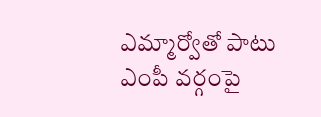ఎమ్మార్వోతో పాటు ఎంపీ వర్గంపై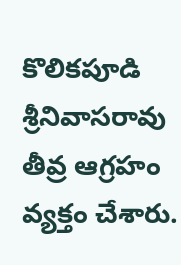కొలికపూడి శ్రీనివాసరావు తీవ్ర ఆగ్రహం వ్యక్తం చేశారు.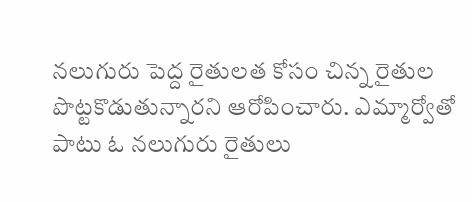నలుగురు పెద్ద రైతులత కోసం చిన్న రైతుల పొట్టకొడుతున్నారని ఆరోపించారు. ఎమ్మార్వోతో పాటు ఓ నలుగురు రైతులు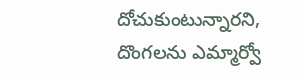దోచుకుంటున్నారని, దొంగలను ఎమ్మార్వో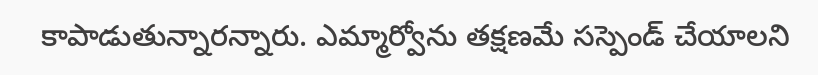కాపాడుతున్నారన్నారు. ఎమ్మార్వోను తక్షణమే సస్పెండ్‌ చేయాలని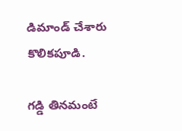డిమాండ్‌ చేశారు కొలికపూడి.

గడ్డి తినమంటే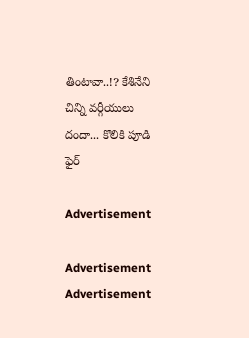తింటావా..!? కేశినేని చిన్ని వర్గీయులు దందా... కొలికి పూడి ఫైర్

Advertisement

Advertisement
Advertisement